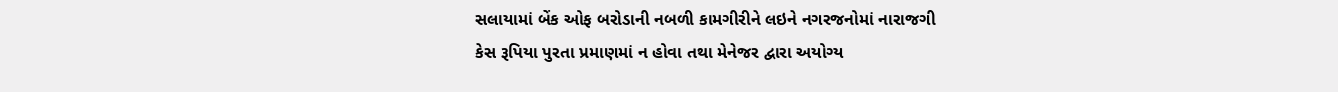સલાયામાં બેંક ઓફ બરોડાની નબળી કામગીરીને લઇને નગરજનોમાં નારાજગી
કેસ રૂપિયા પુરતા પ્રમાણમાં ન હોવા તથા મેનેજર દ્વારા અયોગ્ય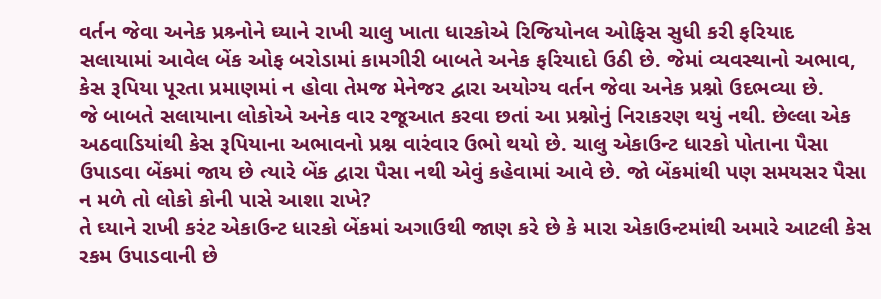વર્તન જેવા અનેક પ્રશ્ર્નોને ઘ્યાને રાખી ચાલુ ખાતા ધારકોએ રિજિયોનલ ઓફિસ સુધી કરી ફરિયાદ
સલાયામાં આવેલ બેંક ઓફ બરોડામાં કામગીરી બાબતે અનેક ફરિયાદો ઉઠી છે. જેમાં વ્યવસ્થાનો અભાવ, કેસ રૂપિયા પૂરતા પ્રમાણમાં ન હોવા તેમજ મેનેજર દ્વારા અયોગ્ય વર્તન જેવા અનેક પ્રશ્નો ઉદભવ્યા છે.
જે બાબતે સલાયાના લોકોએ અનેક વાર રજૂઆત કરવા છતાં આ પ્રશ્નોનું નિરાકરણ થયું નથી. છેલ્લા એક અઠવાડિયાંથી કેસ રૂપિયાના અભાવનો પ્રશ્ન વારંવાર ઉભો થયો છે. ચાલુ એકાઉન્ટ ધારકો પોતાના પૈસા ઉપાડવા બેંકમાં જાય છે ત્યારે બેંક દ્વારા પૈસા નથી એવું કહેવામાં આવે છે. જો બેંકમાંથી પણ સમયસર પૈસા ન મળે તો લોકો કોની પાસે આશા રાખે?
તે ઘ્યાને રાખી કરંટ એકાઉન્ટ ધારકો બેંકમાં અગાઉથી જાણ કરે છે કે મારા એકાઉન્ટમાંથી અમારે આટલી કેસ રકમ ઉપાડવાની છે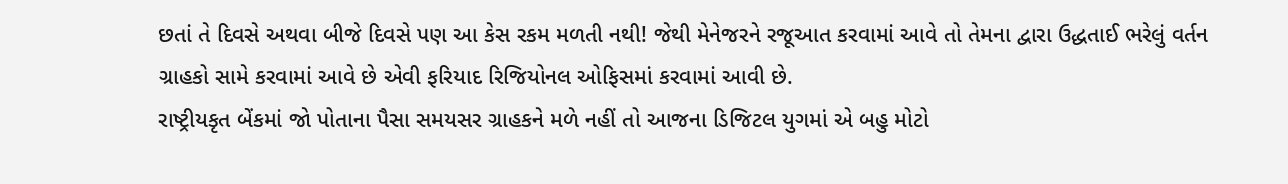છતાં તે દિવસે અથવા બીજે દિવસે પણ આ કેસ રકમ મળતી નથી! જેથી મેનેજરને રજૂઆત કરવામાં આવે તો તેમના દ્વારા ઉદ્ધતાઈ ભરેલું વર્તન ગ્રાહકો સામે કરવામાં આવે છે એવી ફરિયાદ રિજિયોનલ ઓફિસમાં કરવામાં આવી છે.
રાષ્ટ્રીયકૃત બેંકમાં જો પોતાના પૈસા સમયસર ગ્રાહકને મળે નહીં તો આજના ડિજિટલ યુગમાં એ બહુ મોટો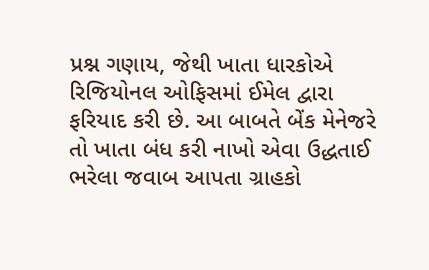પ્રશ્ન ગણાય, જેથી ખાતા ધારકોએ રિજિયોનલ ઓફિસમાં ઈમેલ દ્વારા ફરિયાદ કરી છે. આ બાબતે બેંક મેનેજરે તો ખાતા બંધ કરી નાખો એવા ઉદ્ધતાઈ ભરેલા જવાબ આપતા ગ્રાહકો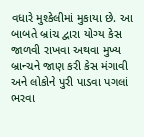વધારે મુશ્કેલીમાં મુકાયા છે. આ બાબતે બ્રાંચ દ્વારા યોગ્ય કેસ જાળવી રાખવા અથવા મુખ્ય બ્રાન્ચને જાણ કરી કેસ મંગાવી અને લોકોને પુરી પાડવા પગલાં ભરવા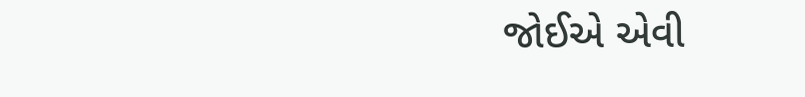જોઈએ એવી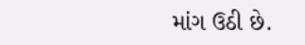માંગ ઉઠી છે.